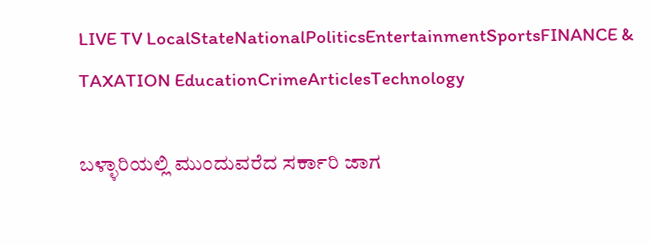LIVE TV LocalStateNationalPoliticsEntertainmentSportsFINANCE & TAXATION EducationCrimeArticlesTechnology

ಬಳ್ಳಾರಿಯಲ್ಲಿ ಮುಂದುವರೆದ ಸರ್ಕಾರಿ ಜಾಗ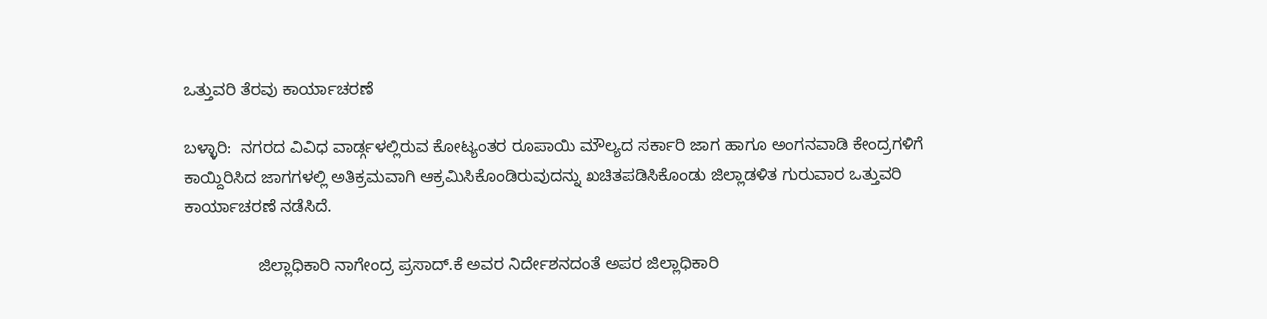ಒತ್ತುವರಿ ತೆರವು ಕಾರ್ಯಾಚರಣೆ

ಬಳ್ಳಾರಿ:  ನಗರದ ವಿವಿಧ ವಾರ್ಡ್ಗಳಲ್ಲಿರುವ ಕೋಟ್ಯಂತರ ರೂಪಾಯಿ ಮೌಲ್ಯದ ಸರ್ಕಾರಿ ಜಾಗ ಹಾಗೂ ಅಂಗನವಾಡಿ ಕೇಂದ್ರಗಳಿಗೆ ಕಾಯ್ದಿರಿಸಿದ ಜಾಗಗಳಲ್ಲಿ ಅತಿಕ್ರಮವಾಗಿ ಆಕ್ರಮಿಸಿಕೊಂಡಿರುವುದನ್ನು ಖಚಿತಪಡಿಸಿಕೊಂಡು ಜಿಲ್ಲಾಡಳಿತ ಗುರುವಾರ ಒತ್ತುವರಿ ಕಾರ್ಯಾಚರಣೆ ನಡೆಸಿದೆ.

                ಜಿಲ್ಲಾಧಿಕಾರಿ ನಾಗೇಂದ್ರ ಪ್ರಸಾದ್.ಕೆ ಅವರ ನಿರ್ದೇಶನದಂತೆ ಅಪರ ಜಿಲ್ಲಾಧಿಕಾರಿ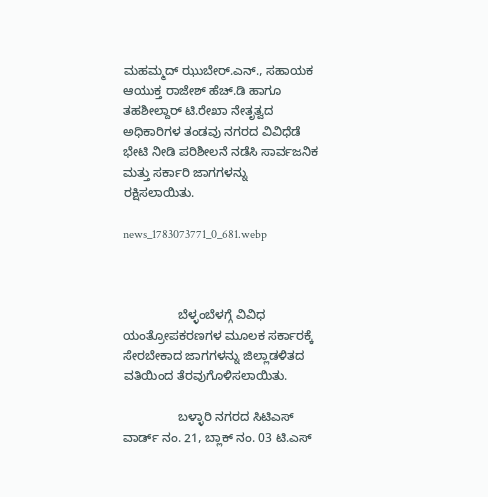ಮಹಮ್ಮದ್ ಝುಬೇರ್.ಎನ್., ಸಹಾಯಕ ಆಯುಕ್ತ ರಾಜೇಶ್ ಹೆಚ್.ಡಿ ಹಾಗೂ ತಹಶೀಲ್ದಾರ್ ಟಿ.ರೇಖಾ ನೇತೃತ್ವದ ಅಧಿಕಾರಿಗಳ ತಂಡವು ನಗರದ ವಿವಿಧೆಡೆ ಭೇಟಿ ನೀಡಿ ಪರಿಶೀಲನೆ ನಡೆಸಿ ಸಾರ್ವಜನಿಕ ಮತ್ತು ಸರ್ಕಾರಿ ಜಾಗಗಳನ್ನು ರಕ್ಷಿಸಲಾಯಿತು.

news_1783073771_0_681.webp



                ಬೆಳ್ಳಂಬೆಳಗ್ಗೆ ವಿವಿಧ ಯಂತ್ರೋಪಕರಣಗಳ ಮೂಲಕ ಸರ್ಕಾರಕ್ಕೆ ಸೇರಬೇಕಾದ ಜಾಗಗಳನ್ನು ಜಿಲ್ಲಾಡಳಿತದ ವತಿಯಿಂದ ತೆರವುಗೊಳಿಸಲಾಯಿತು.

                ಬಳ್ಳಾರಿ ನಗರದ ಸಿಟಿಎಸ್ ವಾರ್ಡ್ ನಂ. 21, ಬ್ಲಾಕ್ ನಂ. 03 ಟಿ.ಎಸ್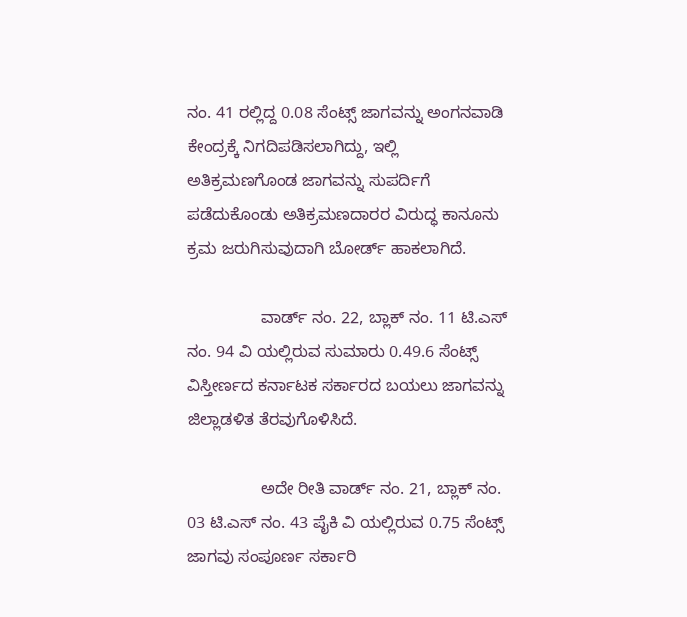ನಂ. 41 ರಲ್ಲಿದ್ದ 0.08 ಸೆಂಟ್ಸ್ ಜಾಗವನ್ನು ಅಂಗನವಾಡಿ ಕೇಂದ್ರಕ್ಕೆ ನಿಗದಿಪಡಿಸಲಾಗಿದ್ದು, ಇಲ್ಲಿ ಅತಿಕ್ರಮಣಗೊಂಡ ಜಾಗವನ್ನು ಸುಪರ್ದಿಗೆ ಪಡೆದುಕೊಂಡು ಅತಿಕ್ರಮಣದಾರರ ವಿರುದ್ಧ ಕಾನೂನು ಕ್ರಮ ಜರುಗಿಸುವುದಾಗಿ ಬೋರ್ಡ್ ಹಾಕಲಾಗಿದೆ.

                ವಾರ್ಡ್ ನಂ. 22, ಬ್ಲಾಕ್ ನಂ. 11 ಟಿ.ಎಸ್ ನಂ. 94 ವಿ ಯಲ್ಲಿರುವ ಸುಮಾರು 0.49.6 ಸೆಂಟ್ಸ್ ವಿಸ್ತೀರ್ಣದ ಕರ್ನಾಟಕ ಸರ್ಕಾರದ ಬಯಲು ಜಾಗವನ್ನು ಜಿಲ್ಲಾಡಳಿತ ತೆರವುಗೊಳಿಸಿದೆ.

                ಅದೇ ರೀತಿ ವಾರ್ಡ್ ನಂ. 21, ಬ್ಲಾಕ್ ನಂ. 03 ಟಿ.ಎಸ್ ನಂ. 43 ಪೈಕಿ ವಿ ಯಲ್ಲಿರುವ 0.75 ಸೆಂಟ್ಸ್ ಜಾಗವು ಸಂಪೂರ್ಣ ಸರ್ಕಾರಿ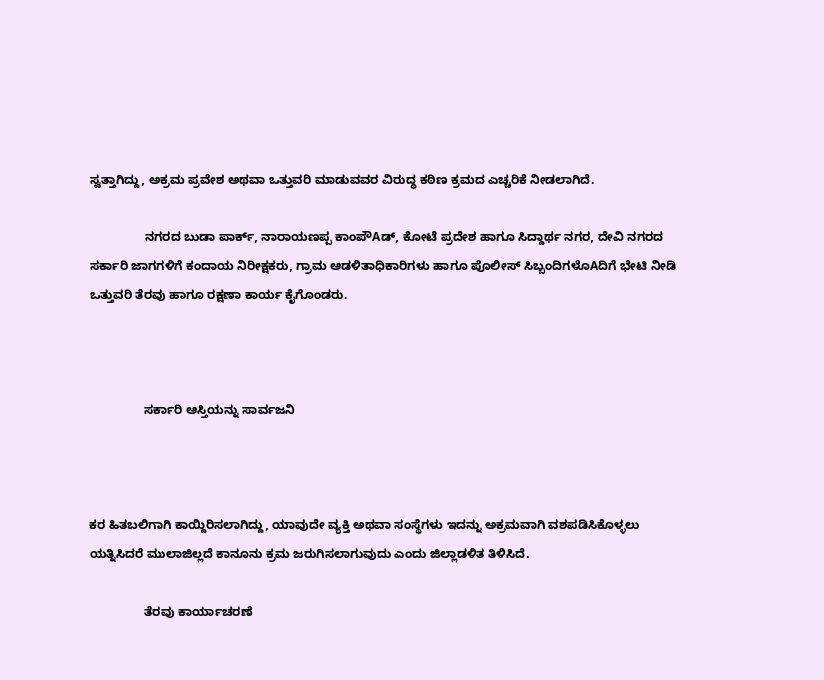ಸ್ವತ್ತಾಗಿದ್ದು, ಅಕ್ರಮ ಪ್ರವೇಶ ಅಥವಾ ಒತ್ತುವರಿ ಮಾಡುವವರ ವಿರುದ್ಧ ಕಠಿಣ ಕ್ರಮದ ಎಚ್ಚರಿಕೆ ನೀಡಲಾಗಿದೆ.

                ನಗರದ ಬುಡಾ ಪಾರ್ಕ್, ನಾರಾಯಣಪ್ಪ ಕಾಂಪೌAಡ್, ಕೋಟೆ ಪ್ರದೇಶ ಹಾಗೂ ಸಿದ್ದಾರ್ಥ ನಗರ, ದೇವಿ ನಗರದ ಸರ್ಕಾರಿ ಜಾಗಗಳಿಗೆ ಕಂದಾಯ ನಿರೀಕ್ಷಕರು, ಗ್ರಾಮ ಆಡಳಿತಾಧಿಕಾರಿಗಳು ಹಾಗೂ ಪೊಲೀಸ್ ಸಿಬ್ಬಂದಿಗಳೊAದಿಗೆ ಭೇಟಿ ನೀಡಿ ಒತ್ತುವರಿ ತೆರವು ಹಾಗೂ ರಕ್ಷಣಾ ಕಾರ್ಯ ಕೈಗೊಂಡರು.



                ಸರ್ಕಾರಿ ಆಸ್ತಿಯನ್ನು ಸಾರ್ವಜನಿ



ಕರ ಹಿತಬಲಿಗಾಗಿ ಕಾಯ್ದಿರಿಸಲಾಗಿದ್ದು, ಯಾವುದೇ ವ್ಯಕ್ತಿ ಅಥವಾ ಸಂಸ್ಥೆಗಳು ಇದನ್ನು ಅಕ್ರಮವಾಗಿ ವಶಪಡಿಸಿಕೊಳ್ಳಲು ಯತ್ನಿಸಿದರೆ ಮುಲಾಜಿಲ್ಲದೆ ಕಾನೂನು ಕ್ರಮ ಜರುಗಿಸಲಾಗುವುದು ಎಂದು ಜಿಲ್ಲಾಡಳಿತ ತಿಳಿಸಿದೆ.

                ತೆರವು ಕಾರ್ಯಾಚರಣೆ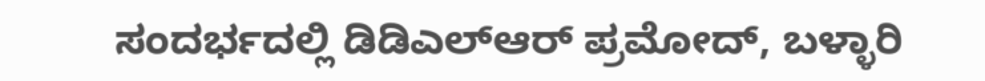ಸಂದರ್ಭದಲ್ಲಿ ಡಿಡಿಎಲ್ಆರ್ ಪ್ರಮೋದ್, ಬಳ್ಳಾರಿ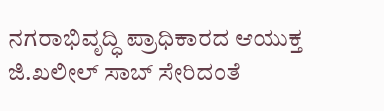ನಗರಾಭಿವೃದ್ಧಿ ಪ್ರಾಧಿಕಾರದ ಆಯುಕ್ತ ಜಿ.ಖಲೀಲ್ ಸಾಬ್ ಸೇರಿದಂತೆ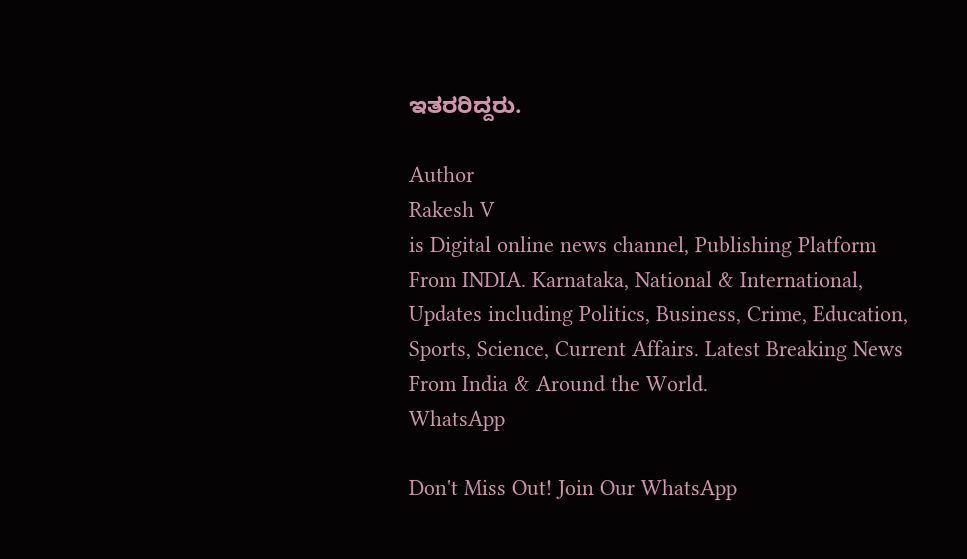ಇತರರಿದ್ದರು.

Author
Rakesh V
is Digital online news channel, Publishing Platform From INDIA. Karnataka, National & International, Updates including Politics, Business, Crime, Education, Sports, Science, Current Affairs. Latest Breaking News From India & Around the World.
WhatsApp

Don't Miss Out! Join Our WhatsApp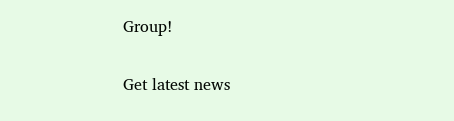Group!

Get latest news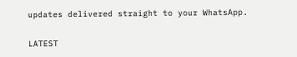updates delivered straight to your WhatsApp.

LATEST